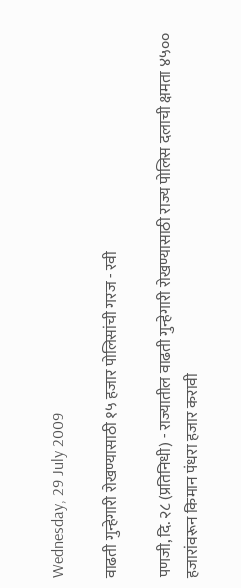Wednesday, 29 July 2009

वाढती गुन्हेगारी रोखण्यासाठी १५ हजार पोलिसांची गरज - रवी

पणजी, दि. २८ (प्रतिनिधी) - राज्यातील वाढती गुन्हेगारी रोखण्यासाठी राज्य पोलिस दलाची क्षमता ४५०० हजारांवरून किमान पंधरा हजार करावी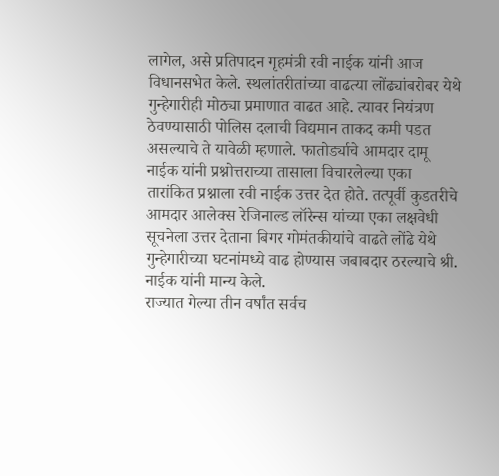लागेल, असे प्रतिपादन गृहमंत्री रवी नाईक यांनी आज विधानसभेत केले. स्थलांतरीतांच्या वाढत्या लोंढ्यांबरोबर येथे गुन्हेगारीही मोठ्या प्रमाणात वाढत आहे. त्यावर नियंत्रण ठेवण्यासाठी पोलिस दलाची विद्यमान ताकद कमी पडत असल्याचे ते यावेळी म्हणाले. फातोर्ड्याचे आमदार दामू नाईक यांनी प्रश्नोत्तराच्या तासाला विचारलेल्या एका तारांकित प्रश्नाला रवी नाईक उत्तर देत होते. तत्पूर्वी कुडतरीचे आमदार आलेक्स रेजिनाल्ड लॉरेन्स यांच्या एका लक्षवेधी सूचनेला उत्तर देताना बिगर गोमंतकीयांचे वाढते लोंढे येथे गुन्हेगारीच्या घटनांमध्ये वाढ होण्यास जबाबदार ठरल्याचे श्री. नाईक यांनी मान्य केले.
राज्यात गेल्या तीन वर्षांत सर्वच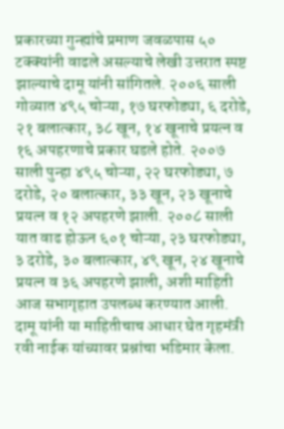प्रकारच्या गुन्ह्यांचे प्रमाण जवळपास ५० टक्क्यांनी वाढले असल्याचे लेखी उत्तरात स्पष्ट झाल्याचे दामू यांनी सांगितले. २००६ साली गोव्यात ४९५ चोऱ्या, १७ घरफोड्या, ६ दरोडे, २१ बलात्कार, ३८ खून, १४ खूनाचे प्रयत्न व १६ अपहरणाचे प्रकार घडले होते. २००७ साली पुन्हा ४९५ चोऱ्या, २२ घरफोड्या, ७ दरोडे, २० बलात्कार, ३३ खून, २३ खूनाचे प्रयत्न व १२ अपहरणे झाली. २००८ साली यात वाढ होऊन ६०१ चोऱ्या, २३ घरफोड्या, ३ दरोडे, ३० बलात्कार, ४९ खून, २४ खूनाचे प्रयत्न व ३६ अपहरणे झाली, अशी माहिती आज सभागृहात उपलब्ध करण्यात आली.
दामू यांनी या माहितीचाच आधार घेत गृहमंत्री रवी नाईक यांच्यावर प्रश्नांचा भडिमार केला.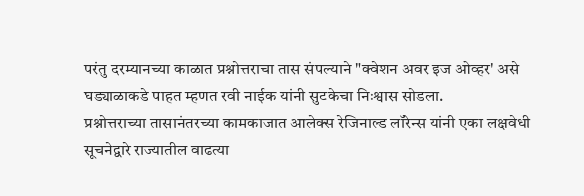परंतु दरम्यानच्या काळात प्रश्नोत्तराचा तास संपल्याने "क्वेशन अवर इज ओव्हर' असे घड्याळाकडे पाहत म्हणत रवी नाईक यांनी सुटकेचा निःश्वास सोडला.
प्रश्नोत्तराच्या तासानंतरच्या कामकाजात आलेक्स रेजिनाल्ड लॉरेन्स यांनी एका लक्षवेधी सूचनेद्वारे राज्यातील वाढत्या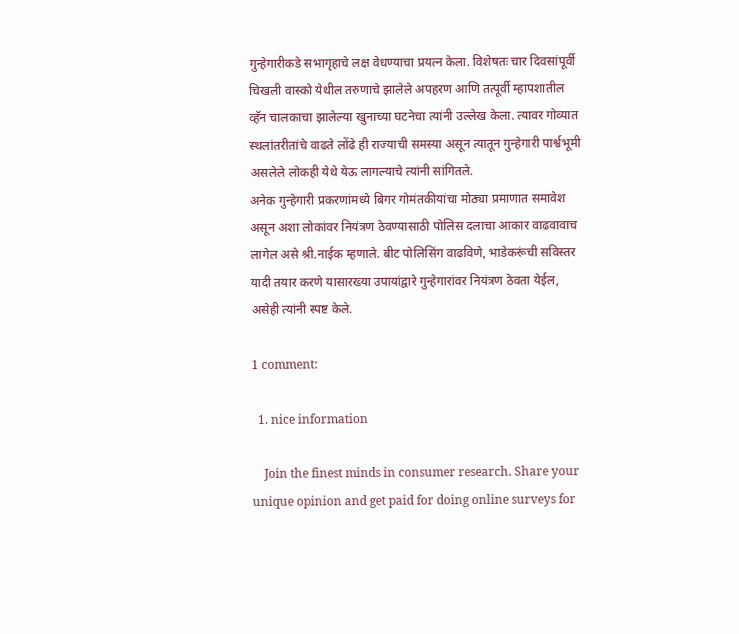गुन्हेगारीकडे सभागृहाचे लक्ष वेधण्याचा प्रयत्न केला. विशेषतः चार दिवसांपूर्वी चिखली वास्को येथील तरुणाचे झालेले अपहरण आणि तत्पूर्वी म्हापशातील व्हॅन चालकाचा झालेल्या खुनाच्या घटनेचा त्यांनी उल्लेख केला. त्यावर गोव्यात स्थलांतरीतांचे वाढते लोंढे ही राज्याची समस्या असून त्यातून गुन्हेगारी पार्श्वभूमी असलेले लोकही येथे येऊ लागल्याचे त्यांनी सांगितले.
अनेक गुन्हेगारी प्रकरणांमध्ये बिगर गोमंतकीयांचा मोठ्या प्रमाणात समावेश असून अशा लोकांवर नियंत्रण ठेवण्यासाठी पोलिस दलाचा आकार वाढवावाच लागेल असे श्री.नाईक म्हणाले. बीट पोलिसिंग वाढविणे, भाडेकरूंची सविस्तर यादी तयार करणे यासारख्या उपायांद्वारे गुन्हेगारांवर नियंत्रण ठेवता येईल, असेही त्यांनी स्पष्ट केले.

1 comment:

  1. nice information

    Join the finest minds in consumer research. Share your unique opinion and get paid for doing online surveys for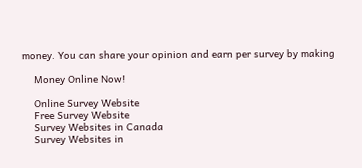money. You can share your opinion and earn per survey by making

    Money Online Now!

    Online Survey Website
    Free Survey Website
    Survey Websites in Canada
    Survey Websites in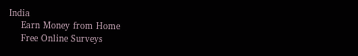India
    Earn Money from Home
    Free Online Surveys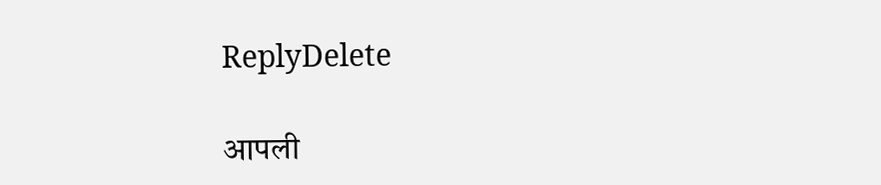ReplyDelete

आपली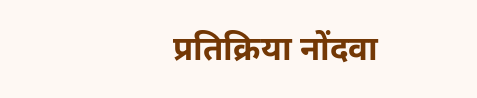प्रतिक्रिया नोंदवा